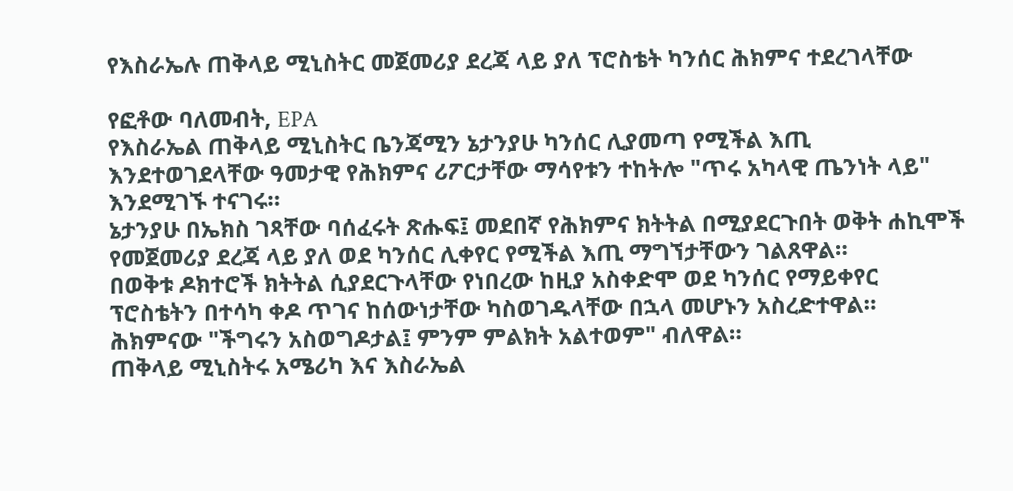የእስራኤሉ ጠቅላይ ሚኒስትር መጀመሪያ ደረጃ ላይ ያለ ፕሮስቴት ካንሰር ሕክምና ተደረገላቸው

የፎቶው ባለመብት, EPA
የእስራኤል ጠቅላይ ሚኒስትር ቤንጃሚን ኔታንያሁ ካንሰር ሊያመጣ የሚችል እጢ እንደተወገደላቸው ዓመታዊ የሕክምና ሪፖርታቸው ማሳየቱን ተከትሎ "ጥሩ አካላዊ ጤንነት ላይ" እንደሚገኙ ተናገሩ።
ኔታንያሁ በኤክስ ገጻቸው ባሰፈሩት ጽሑፍ፤ መደበኛ የሕክምና ክትትል በሚያደርጉበት ወቅት ሐኪሞች የመጀመሪያ ደረጃ ላይ ያለ ወደ ካንሰር ሊቀየር የሚችል እጢ ማግኘታቸውን ገልጸዋል።
በወቅቱ ዶክተሮች ክትትል ሲያደርጉላቸው የነበረው ከዚያ አስቀድሞ ወደ ካንሰር የማይቀየር ፕሮስቴትን በተሳካ ቀዶ ጥገና ከሰውነታቸው ካስወገዱላቸው በኋላ መሆኑን አስረድተዋል።
ሕክምናው "ችግሩን አስወግዶታል፤ ምንም ምልክት አልተወም" ብለዋል።
ጠቅላይ ሚኒስትሩ አሜሪካ እና እስራኤል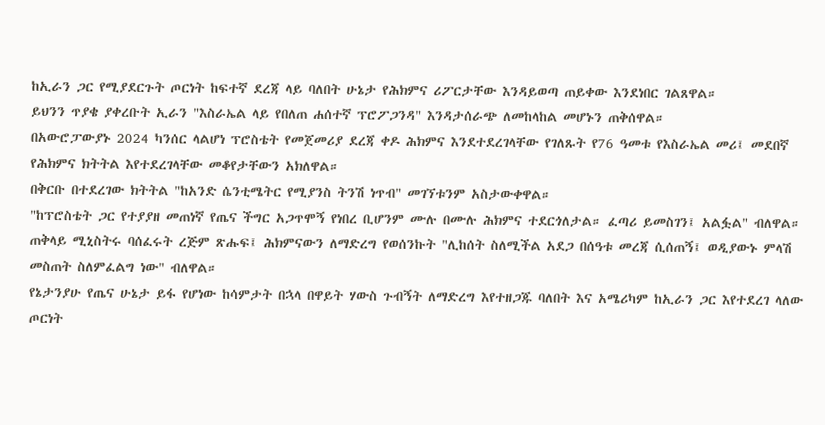ከኢራን ጋር የሚያደርጉት ጦርነት ከፍተኛ ደረጃ ላይ ባለበት ሁኔታ የሕክምና ሪፖርታቸው እንዳይወጣ ጠይቀው እንደነበር ገልጸዋል።
ይህንን ጥያቄ ያቀረቡት ኢራን "እስራኤል ላይ የበለጠ ሐሰተኛ ፕሮፖጋንዳ" እንዳታሰራጭ ለመከላከል መሆኑን ጠቅሰዋል።
በአውሮፓውያኑ 2024 ካንሰር ላልሆነ ፕሮስቴት የመጀመሪያ ደረጃ ቀዶ ሕክምና እንደተደረገላቸው የገለጹት የ76 ዓመቱ የእስራኤል መሪ፤ መደበኛ የሕክምና ክትትል እየተደረገላቸው መቆየታቸውን አክለዋል።
በቅርቡ በተደረገው ክትትል "ከአንድ ሴንቲሜትር የሚያንስ ትንሽ ነጥብ" መገኘቱንም አስታውቀዋል።
"ከፕሮስቴት ጋር የተያያዘ መጠነኛ የጤና ችግር አጋጥሞኝ የነበረ ቢሆንም ሙሉ በሙሉ ሕክምና ተደርጎለታል። ፈጣሪ ይመስገን፤ አልፏል" ብለዋል።
ጠቅላይ ሚኒስትሩ ባሰፈሩት ረጅም ጽሑፍ፤ ሕክምናውን ለማድረግ የወሰንኩት "ሊከሰት ስለሚችል አደጋ በሰዓቱ መረጃ ሲሰጠኝ፤ ወዲያውኑ ምላሽ መስጠት ስለምፈልግ ነው" ብለዋል።
የኔታንያሁ የጤና ሁኔታ ይፋ የሆነው ከሳምታት በኋላ በዋይት ሃውስ ጉብኝት ለማድረግ እየተዘጋጁ ባለበት እና አሜሪካም ከኢራን ጋር እየተደረገ ላለው ጦርነት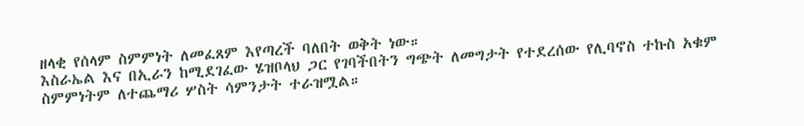ዘላቂ የሰላም ስምምነት ለመፈጸም እየጣረች ባለበት ወቅት ነው።
እስራኤል እና በኢራን ከሚደገፈው ሄዝቦላህ ጋር የገባችበትን ግጭት ለመግታት የተደረሰው የሊባኖስ ተኩስ አቁም ስምምነትም ለተጨማሪ ሦስት ሳምንታት ተራዝሟል።